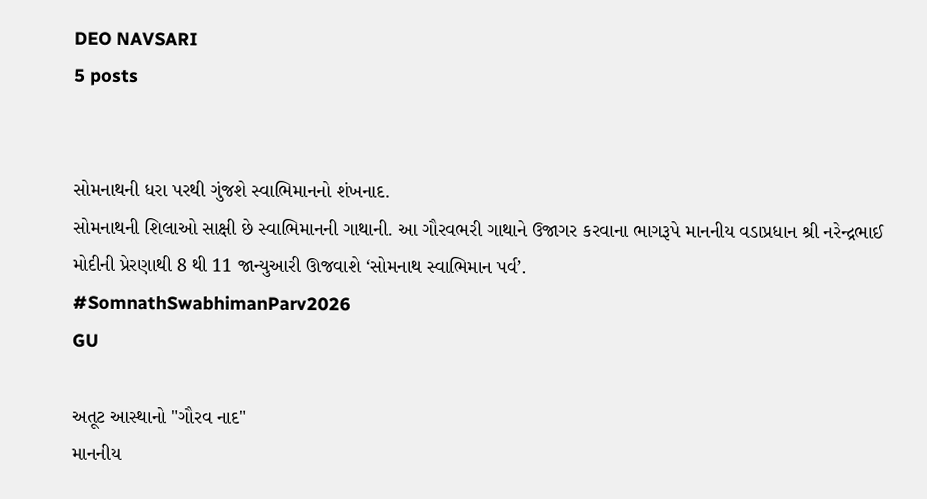DEO NAVSARI
5 posts


સોમનાથની ધરા પરથી ગુંજશે સ્વાભિમાનનો શંખનાદ.
સોમનાથની શિલાઓ સાક્ષી છે સ્વાભિમાનની ગાથાની. આ ગૌરવભરી ગાથાને ઉજાગર કરવાના ભાગરૂપે માનનીય વડાપ્રધાન શ્રી નરેન્દ્રભાઈ મોદીની પ્રેરણાથી 8 થી 11 જાન્યુઆરી ઊજવાશે ‘સોમનાથ સ્વાભિમાન પર્વ’.
#SomnathSwabhimanParv2026
GU

અતૂટ આસ્થાનો "ગૌરવ નાદ"
માનનીય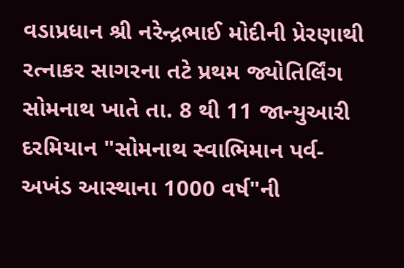વડાપ્રધાન શ્રી નરેન્દ્રભાઈ મોદીની પ્રેરણાથી રત્નાકર સાગરના તટે પ્રથમ જ્યોતિર્લિંગ સોમનાથ ખાતે તા. 8 થી 11 જાન્યુઆરી દરમિયાન "સોમનાથ સ્વાભિમાન પર્વ- અખંડ આસ્થાના 1000 વર્ષ"ની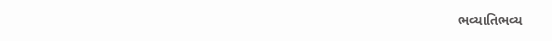ભવ્યાતિભવ્ય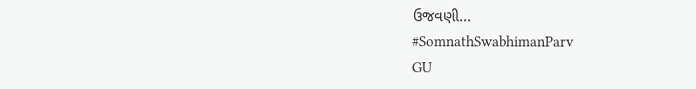ઉજવણી...
#SomnathSwabhimanParv
GU